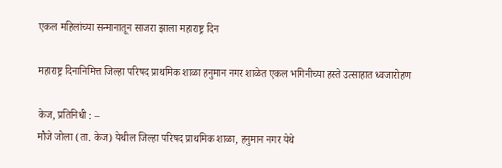एकल महिलांच्या सन्मानातून साजरा झाला महाराष्ट्र दिन

महाराष्ट्र दिनानिमित्त जिल्हा परिषद प्राथमिक शाळा हनुमान नगर शाळेत एकल भगिनीच्या हस्ते उत्साहात ध्वजारोहण

केज, प्रतिनिधी : –
मौजे जोला (ता. केज) येथील जिल्हा परिषद प्राथमिक शाळा, हनुमान नगर येथे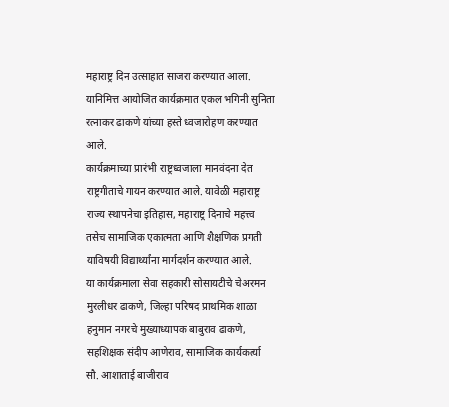महाराष्ट्र दिन उत्साहात साजरा करण्यात आला. यानिमित्त आयोजित कार्यक्रमात एकल भगिनी सुनिता रत्नाकर ढाकणे यांच्या हस्ते ध्वजारोहण करण्यात आले.
कार्यक्रमाच्या प्रारंभी राष्ट्रध्वजाला मानवंदना देत राष्ट्रगीताचे गायन करण्यात आले. यावेळी महाराष्ट्र राज्य स्थापनेचा इतिहास, महाराष्ट्र दिनाचे महत्त्व तसेच सामाजिक एकात्मता आणि शैक्षणिक प्रगती याविषयी विद्यार्थ्यांना मार्गदर्शन करण्यात आले.
या कार्यक्रमाला सेवा सहकारी सोसायटीचे चेअरमन मुरलीधर ढाकणे, जिल्हा परिषद प्राथमिक शाळा हनुमान नगरचे मुख्याध्यापक बाबुराव ढाकणे, सहशिक्षक संदीप आणेराव, सामाजिक कार्यकर्त्या सौ. आशाताई बाजीराव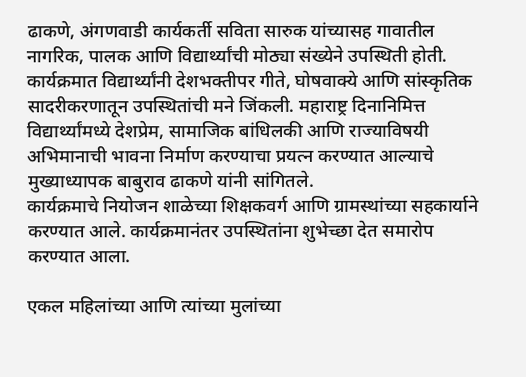ढाकणे, अंगणवाडी कार्यकर्ती सविता सारुक यांच्यासह गावातील नागरिक, पालक आणि विद्यार्थ्यांची मोठ्या संख्येने उपस्थिती होती.
कार्यक्रमात विद्यार्थ्यांनी देशभक्तीपर गीते, घोषवाक्ये आणि सांस्कृतिक सादरीकरणातून उपस्थितांची मने जिंकली. महाराष्ट्र दिनानिमित्त विद्यार्थ्यांमध्ये देशप्रेम, सामाजिक बांधिलकी आणि राज्याविषयी अभिमानाची भावना निर्माण करण्याचा प्रयत्न करण्यात आल्याचे मुख्याध्यापक बाबुराव ढाकणे यांनी सांगितले.
कार्यक्रमाचे नियोजन शाळेच्या शिक्षकवर्ग आणि ग्रामस्थांच्या सहकार्याने करण्यात आले. कार्यक्रमानंतर उपस्थितांना शुभेच्छा देत समारोप करण्यात आला.

एकल महिलांच्या आणि त्यांच्या मुलांच्या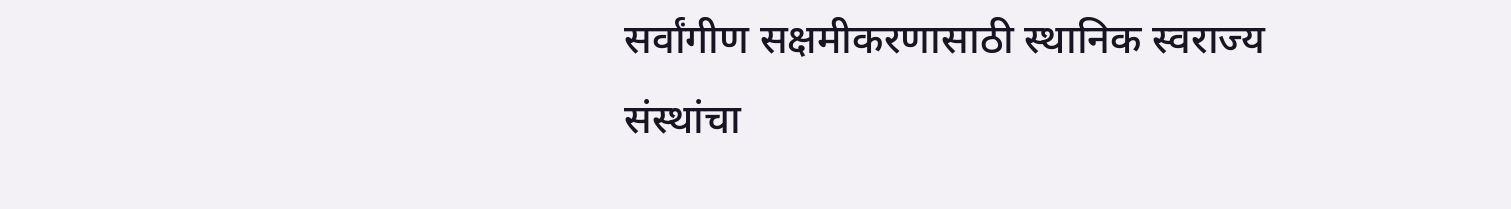सर्वांगीण सक्षमीकरणासाठी स्थानिक स्वराज्य संस्थांचा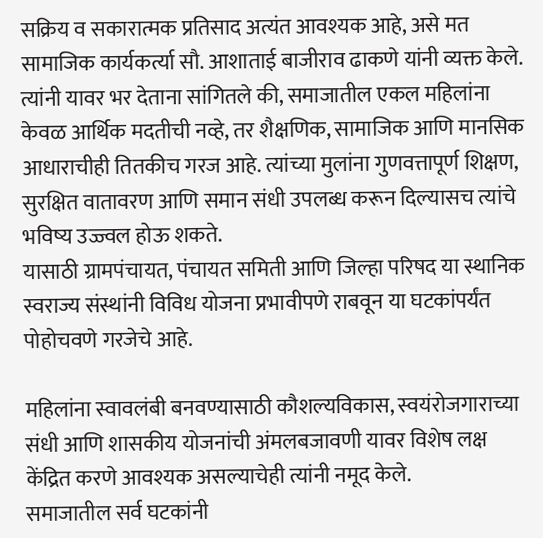सक्रिय व सकारात्मक प्रतिसाद अत्यंत आवश्यक आहे, असे मत सामाजिक कार्यकर्त्या सौ. आशाताई बाजीराव ढाकणे यांनी व्यक्त केले. त्यांनी यावर भर देताना सांगितले की, समाजातील एकल महिलांना केवळ आर्थिक मदतीची नव्हे, तर शैक्षणिक, सामाजिक आणि मानसिक आधाराचीही तितकीच गरज आहे. त्यांच्या मुलांना गुणवत्तापूर्ण शिक्षण, सुरक्षित वातावरण आणि समान संधी उपलब्ध करून दिल्यासच त्यांचे भविष्य उज्ज्वल होऊ शकते.
यासाठी ग्रामपंचायत, पंचायत समिती आणि जिल्हा परिषद या स्थानिक स्वराज्य संस्थांनी विविध योजना प्रभावीपणे राबवून या घटकांपर्यंत पोहोचवणे गरजेचे आहे.

महिलांना स्वावलंबी बनवण्यासाठी कौशल्यविकास, स्वयंरोजगाराच्या संधी आणि शासकीय योजनांची अंमलबजावणी यावर विशेष लक्ष केंद्रित करणे आवश्यक असल्याचेही त्यांनी नमूद केले.
समाजातील सर्व घटकांनी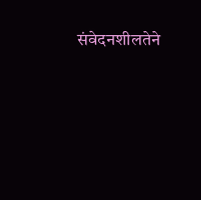संवेदनशीलतेने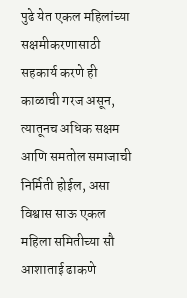पुढे येत एकल महिलांच्या सक्षमीकरणासाठी सहकार्य करणे ही काळाची गरज असून, त्यातूनच अधिक सक्षम आणि समतोल समाजाची निर्मिती होईल, असा विश्वास साऊ एकल महिला समितीच्या सौ आशाताई ढाकणे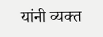यांनी व्यक्त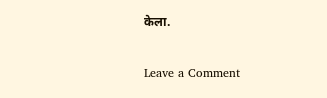केला.

Leave a Comment